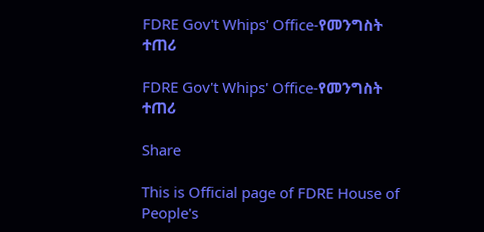FDRE Gov't Whips' Office-የመንግስት ተጠሪ

FDRE Gov't Whips' Office-የመንግስት ተጠሪ

Share

This is Official page of FDRE House of People's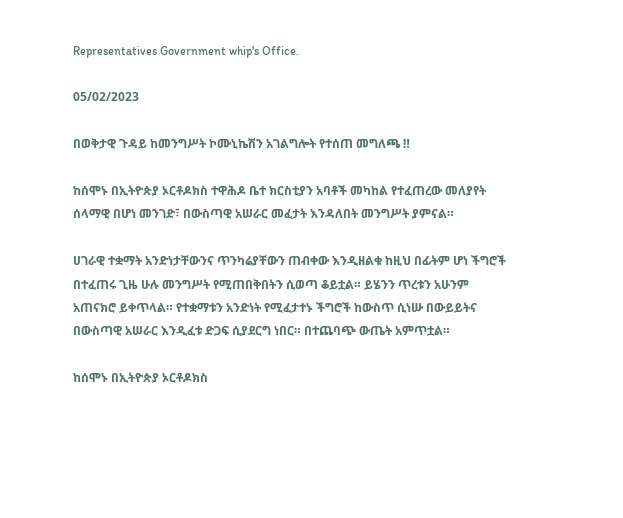Representatives Government whip's Office.

05/02/2023

በወቅታዊ ጉዳይ ከመንግሥት ኮሙኒኬሽን አገልግሎት የተሰጠ መግለጫ ‼

ከሰሞኑ በኢትዮጵያ ኦርቶዶክስ ተዋሕዶ ቤተ ክርስቲያን አባቶች መካከል የተፈጠረው መለያየት ሰላማዊ በሆነ መንገድ፣ በውስጣዊ አሠራር መፈታት እንዳለበት መንግሥት ያምናል።

ሀገራዊ ተቋማት አንድነታቸውንና ጥንካሬያቸውን ጠብቀው እንዲዘልቁ ከዚህ በፊትም ሆነ ችግሮች በተፈጠሩ ጊዜ ሁሉ መንግሥት የሚጠበቅበትን ሲወጣ ቆይቷል። ይሄንን ጥረቱን አሁንም አጠናክሮ ይቀጥላል። የተቋማቱን አንድነት የሚፈታተኑ ችግሮች ከውስጥ ሲነሡ በውይይትና በውስጣዊ አሠራር እንዲፈቱ ድጋፍ ሲያደርግ ነበር። በተጨባጭ ውጤት አምጥቷል።

ከሰሞኑ በኢትዮጵያ ኦርቶዶክስ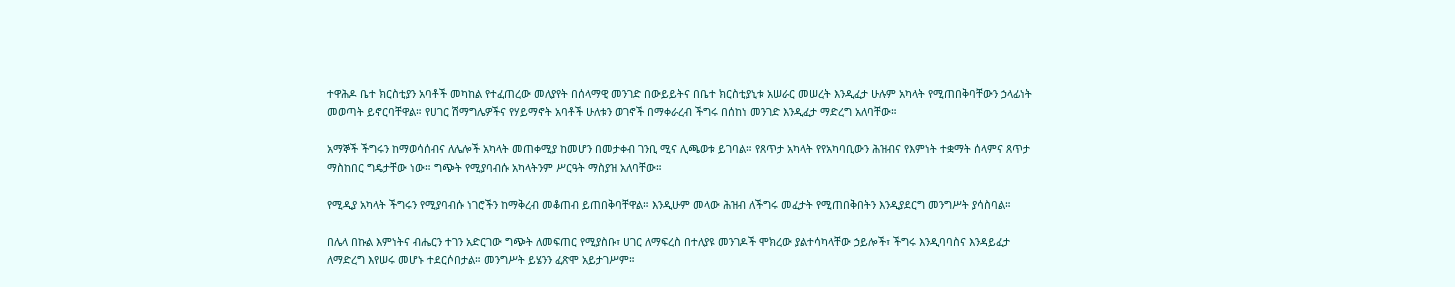ተዋሕዶ ቤተ ክርስቲያን አባቶች መካከል የተፈጠረው መለያየት በሰላማዊ መንገድ በውይይትና በቤተ ክርስቲያኒቱ አሠራር መሠረት እንዲፈታ ሁሉም አካላት የሚጠበቅባቸውን ኃላፊነት መወጣት ይኖርባቸዋል። የሀገር ሽማግሌዎችና የሃይማኖት አባቶች ሁለቱን ወገኖች በማቀራረብ ችግሩ በሰከነ መንገድ እንዲፈታ ማድረግ አለባቸው።

አማኞች ችግሩን ከማወሳሰብና ለሌሎች አካላት መጠቀሚያ ከመሆን በመታቀብ ገንቢ ሚና ሊጫወቱ ይገባል። የጸጥታ አካላት የየአካባቢውን ሕዝብና የእምነት ተቋማት ሰላምና ጸጥታ ማስከበር ግዴታቸው ነው። ግጭት የሚያባብሱ አካላትንም ሥርዓት ማስያዝ አለባቸው።

የሚዲያ አካላት ችግሩን የሚያባብሱ ነገሮችን ከማቅረብ መቆጠብ ይጠበቅባቸዋል። እንዲሁም መላው ሕዝብ ለችግሩ መፈታት የሚጠበቅበትን እንዲያደርግ መንግሥት ያሳስባል።

በሌላ በኩል እምነትና ብሔርን ተገን አድርገው ግጭት ለመፍጠር የሚያስቡ፣ ሀገር ለማፍረስ በተለያዩ መንገዶች ሞክረው ያልተሳካላቸው ኃይሎች፣ ችግሩ እንዲባባስና እንዳይፈታ ለማድረግ እየሠሩ መሆኑ ተደርሶበታል። መንግሥት ይሄንን ፈጽሞ አይታገሥም።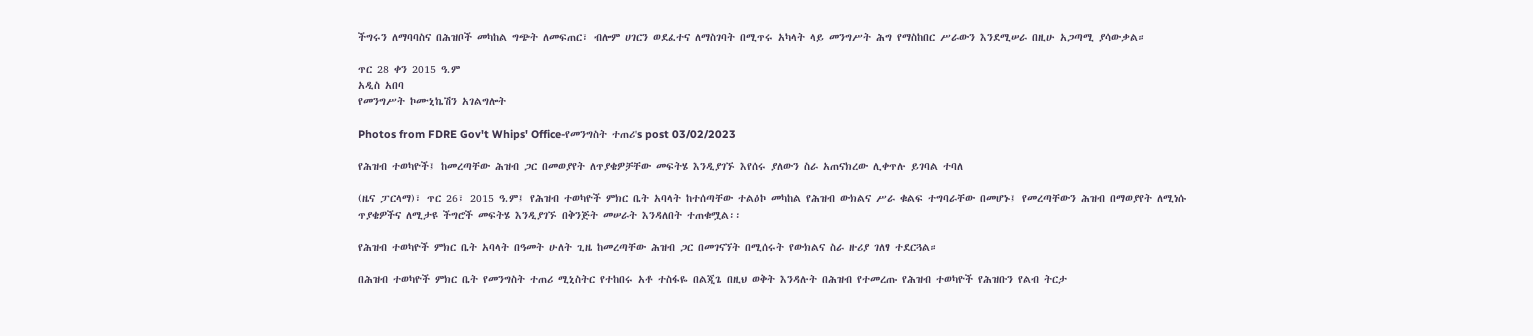ችግሩን ለማባባስና በሕዝቦች መካከል ግጭት ለመፍጠር፣ ብሎም ሀገርን ወደፈተና ለማስገባት በሚጥሩ አካላት ላይ መንግሥት ሕግ የማስከበር ሥራውን እንደሚሠራ በዚሁ አጋጣሚ ያሳውቃል።

ጥር 28 ቀን 2015 ዓ.ም
አዲስ አበባ
የመንግሥት ኮሙኒኬሽን አገልግሎት

Photos from FDRE Gov't Whips' Office-የመንግስት ተጠሪ's post 03/02/2023

የሕዝብ ተወካዮች፤ ከመረጣቸው ሕዝብ ጋር በመወያየት ለጥያቄዎቻቸው መፍትሄ እንዲያገኙ እየሰሩ ያለውን ስራ አጠናክረው ሊቀጥሉ ይገባል ተባለ

(ዜና ፓርላማ)፣ ጥር 26፣ 2015 ዓ.ም፤ የሕዝብ ተወካዮች ምክር ቤት አባላት ከተሰጣቸው ተልዕኮ መካከል የሕዝብ ውክልና ሥራ ቁልፍ ተግባራቸው በመሆኑ፤ የመረጣቸውን ሕዝብ በማወያየት ለሚነሱ ጥያቄዎችና ለሚታዩ ችግሮች መፍትሄ እንዲያገኙ በቅንጅት መሠራት እንዳለበት ተጠቁሟል፡፡

የሕዝብ ተወካዮች ምክር ቤት አባላት በዓመት ሁለት ጊዜ ከመረጣቸው ሕዝብ ጋር በመገናኘት በሚሰሩት የውክልና ስራ ዙሪያ ገለፃ ተደርጓል።

በሕዝብ ተወካዮች ምክር ቤት የመንግስት ተጠሪ ሚኒስትር የተከበሩ አቶ ተስፋዬ በልጂጌ በዚህ ወቅት እንዳሉት በሕዝብ የተመረጡ የሕዝብ ተወካዮች የሕዝቡን የልብ ትርታ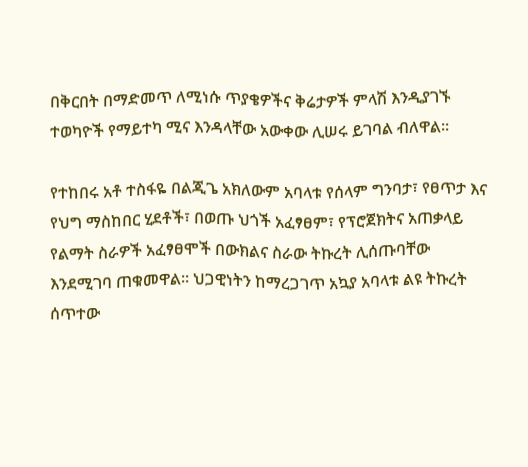በቅርበት በማድመጥ ለሚነሱ ጥያቄዎችና ቅሬታዎች ምላሽ እንዲያገኙ ተወካዮች የማይተካ ሚና እንዳላቸው አውቀው ሊሠሩ ይገባል ብለዋል፡፡

የተከበሩ አቶ ተስፋዬ በልጂጌ አክለውም አባላቱ የሰላም ግንባታ፣ የፀጥታ እና የህግ ማስከበር ሂደቶች፣ በወጡ ህጎች አፈፃፀም፣ የፕሮጀክትና አጠቃላይ የልማት ስራዎች አፈፃፀሞች በውክልና ስራው ትኩረት ሊሰጡባቸው እንደሚገባ ጠቁመዋል። ህጋዊነትን ከማረጋገጥ አኳያ አባላቱ ልዩ ትኩረት ሰጥተው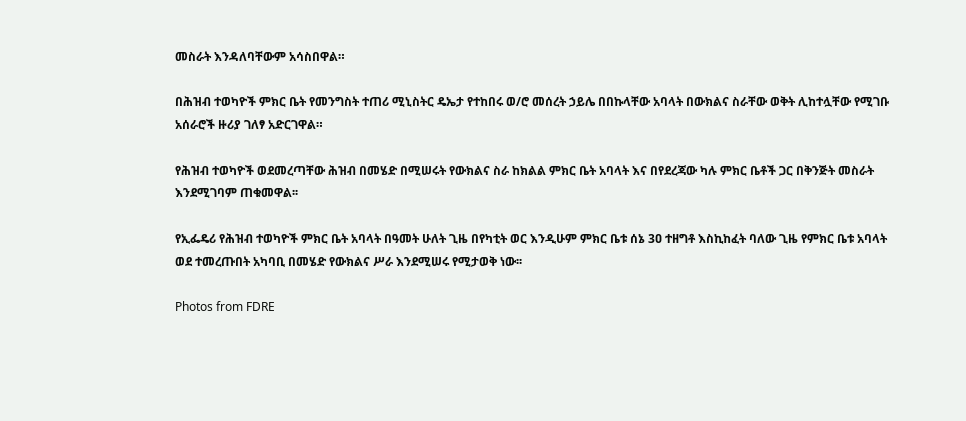መስራት እንዳለባቸውም አሳስበዋል።

በሕዝብ ተወካዮች ምክር ቤት የመንግስት ተጠሪ ሚኒስትር ዴኤታ የተከበሩ ወ/ሮ መሰረት ኃይሌ በበኩላቸው አባላት በውክልና ስራቸው ወቅት ሊከተሏቸው የሚገቡ አሰራሮች ዙሪያ ገለፃ አድርገዋል።

የሕዝብ ተወካዮች ወደመረጣቸው ሕዝብ በመሄድ በሚሠሩት የውክልና ስራ ከክልል ምክር ቤት አባላት እና በየደረጃው ካሉ ምክር ቤቶች ጋር በቅንጅት መስራት እንደሚገባም ጠቁመዋል፡፡

የኢፌዴሪ የሕዝብ ተወካዮች ምክር ቤት አባላት በዓመት ሁለት ጊዜ በየካቲት ወር እንዲሁም ምክር ቤቱ ሰኔ 3ዐ ተዘግቶ እስኪከፈት ባለው ጊዜ የምክር ቤቱ አባላት ወደ ተመረጡበት አካባቢ በመሄድ የውክልና ሥራ እንደሚሠሩ የሚታወቅ ነው፡፡

Photos from FDRE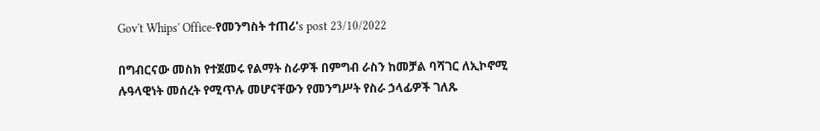Gov't Whips' Office-የመንግስት ተጠሪ's post 23/10/2022

በግብርናው መስክ የተጀመሩ የልማት ስራዎች በምግብ ራስን ከመቻል ባሻገር ለኢኮኖሚ ሉዓላዊነት መሰረት የሚጥሉ መሆናቸውን የመንግሥት የስራ ኃላፊዎች ገለጹ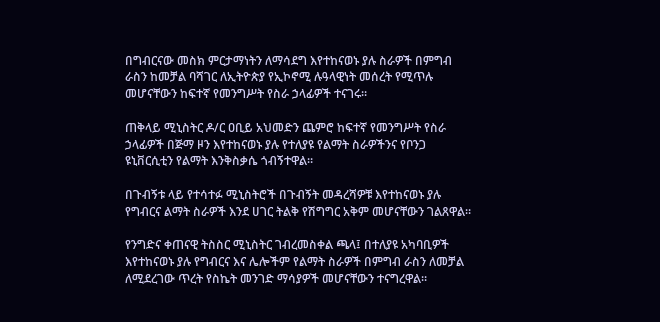በግብርናው መስክ ምርታማነትን ለማሳደግ እየተከናወኑ ያሉ ስራዎች በምግብ ራስን ከመቻል ባሻገር ለኢትዮጵያ የኢኮኖሚ ሉዓላዊነት መሰረት የሚጥሉ መሆናቸውን ከፍተኛ የመንግሥት የስራ ኃላፊዎች ተናገሩ።

ጠቅላይ ሚኒስትር ዶ/ር ዐቢይ አህመድን ጨምሮ ከፍተኛ የመንግሥት የስራ ኃላፊዎች በጅማ ዞን እየተከናወኑ ያሉ የተለያዩ የልማት ስራዎችንና የቦንጋ ዩኒቨርሲቲን የልማት እንቅስቃሴ ጎብኝተዋል።

በጉብኝቱ ላይ የተሳተፉ ሚኒስትሮች በጉብኝት መዳረሻዎቹ እየተከናወኑ ያሉ የግብርና ልማት ስራዎች እንደ ሀገር ትልቅ የሽግግር አቅም መሆናቸውን ገልጸዋል።

የንግድና ቀጠናዊ ትስስር ሚኒስትር ገብረመስቀል ጫላ፤ በተለያዩ አካባቢዎች እየተከናወኑ ያሉ የግብርና እና ሌሎችም የልማት ስራዎች በምግብ ራስን ለመቻል ለሚደረገው ጥረት የስኬት መንገድ ማሳያዎች መሆናቸውን ተናግረዋል።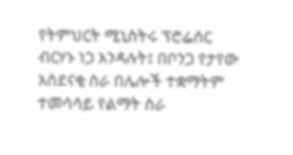የትምህርት ሚኒስትሩ ፕሮፌሰር ብርሃኑ ነጋ እንዳሉት፤ በቦንጋ የታየው አስደናቂ ስራ በሌሎች ተቋማትም ተመሳሳይ የልማት ስራ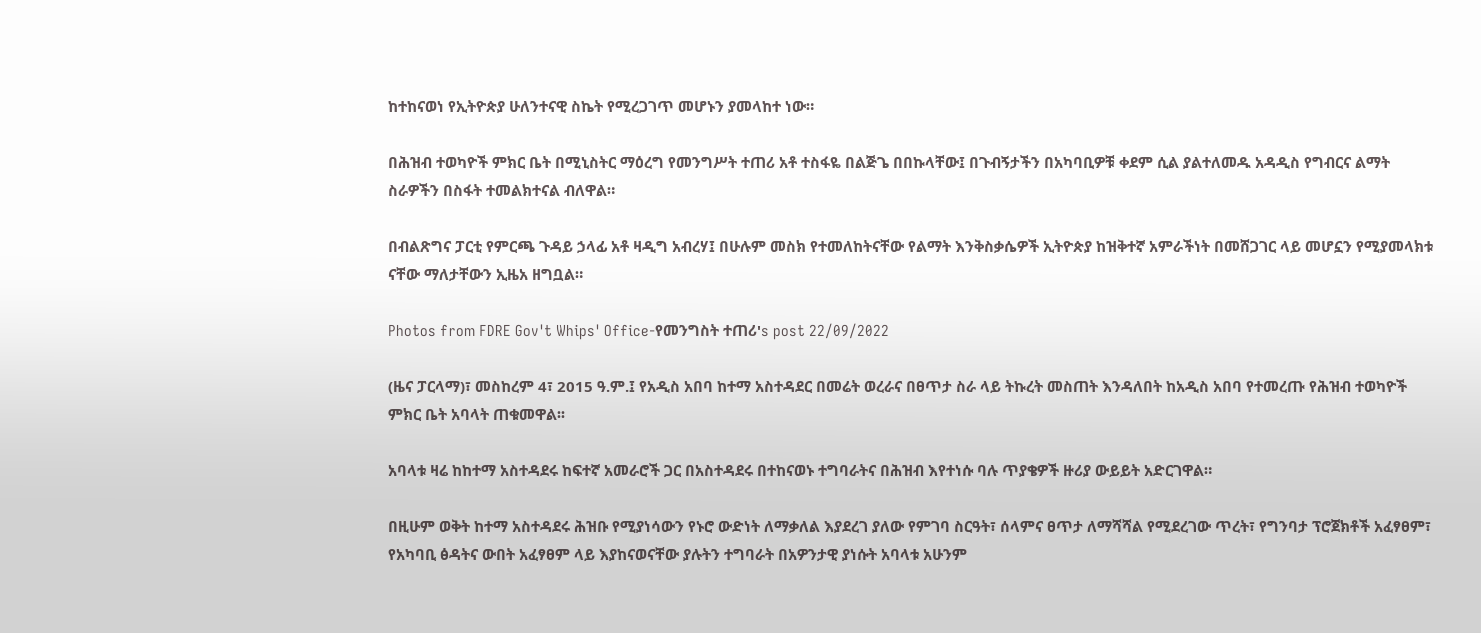ከተከናወነ የኢትዮጵያ ሁለንተናዊ ስኬት የሚረጋገጥ መሆኑን ያመላከተ ነው።

በሕዝብ ተወካዮች ምክር ቤት በሚኒስትር ማዕረግ የመንግሥት ተጠሪ አቶ ተስፋዬ በልጅጌ በበኩላቸው፤ በጉብኝታችን በአካባቢዎቹ ቀደም ሲል ያልተለመዱ አዳዲስ የግብርና ልማት ስራዎችን በስፋት ተመልክተናል ብለዋል።

በብልጽግና ፓርቲ የምርጫ ጉዳይ ኃላፊ አቶ ዛዲግ አብረሃ፤ በሁሉም መስክ የተመለከትናቸው የልማት እንቅስቃሴዎች ኢትዮጵያ ከዝቅተኛ አምራችነት በመሸጋገር ላይ መሆኗን የሚያመላክቱ ናቸው ማለታቸውን ኢዜአ ዘግቧል።

Photos from FDRE Gov't Whips' Office-የመንግስት ተጠሪ's post 22/09/2022

(ዜና ፓርላማ)፣ መስከረም 4፣ 2015 ዓ.ም.፤ የአዲስ አበባ ከተማ አስተዳደር በመሬት ወረራና በፀጥታ ስራ ላይ ትኩረት መስጠት እንዳለበት ከአዲስ አበባ የተመረጡ የሕዝብ ተወካዮች ምክር ቤት አባላት ጠቁመዋል፡፡

አባላቱ ዛሬ ከከተማ አስተዳደሩ ከፍተኛ አመራሮች ጋር በአስተዳደሩ በተከናወኑ ተግባራትና በሕዝብ እየተነሱ ባሉ ጥያቄዎች ዙሪያ ውይይት አድርገዋል።

በዚሁም ወቅት ከተማ አስተዳደሩ ሕዝቡ የሚያነሳውን የኑሮ ውድነት ለማቃለል እያደረገ ያለው የምገባ ስርዓት፣ ሰላምና ፀጥታ ለማሻሻል የሚደረገው ጥረት፣ የግንባታ ፕሮጀክቶች አፈፃፀም፣ የአካባቢ ፅዳትና ውበት አፈፃፀም ላይ እያከናወናቸው ያሉትን ተግባራት በአዎንታዊ ያነሱት አባላቱ አሁንም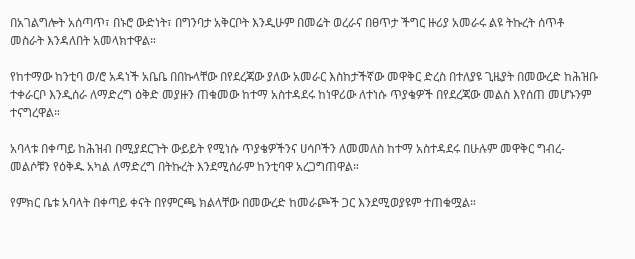በአገልግሎት አሰጣጥ፣ በኑሮ ውድነት፣ በግንባታ አቅርቦት እንዲሁም በመሬት ወረራና በፀጥታ ችግር ዙሪያ አመራሩ ልዩ ትኩረት ሰጥቶ መስራት እንዳለበት አመላክተዋል።

የከተማው ከንቲባ ወ/ሮ አዳነች አቤቤ በበኩላቸው በየደረጃው ያለው አመራር እስከታችኛው መዋቅር ድረስ በተለያዩ ጊዜያት በመውረድ ከሕዝቡ ተቀራርቦ እንዲሰራ ለማድረግ ዕቅድ መያዙን ጠቁመው ከተማ አስተዳደሩ ከነዋሪው ለተነሱ ጥያቄዎች በየደረጃው መልስ እየሰጠ መሆኑንም ተናግረዋል።

አባላቱ በቀጣይ ከሕዝብ በሚያደርጉት ውይይት የሚነሱ ጥያቄዎችንና ሀሳቦችን ለመመለስ ከተማ አስተዳደሩ በሁሉም መዋቅር ግብረ-መልሶቹን የዕቅዱ አካል ለማድረግ በትኩረት እንደሚሰራም ከንቲባዋ አረጋግጠዋል።

የምክር ቤቱ አባላት በቀጣይ ቀናት በየምርጫ ክልላቸው በመውረድ ከመራጮች ጋር እንደሚወያዩም ተጠቁሟል።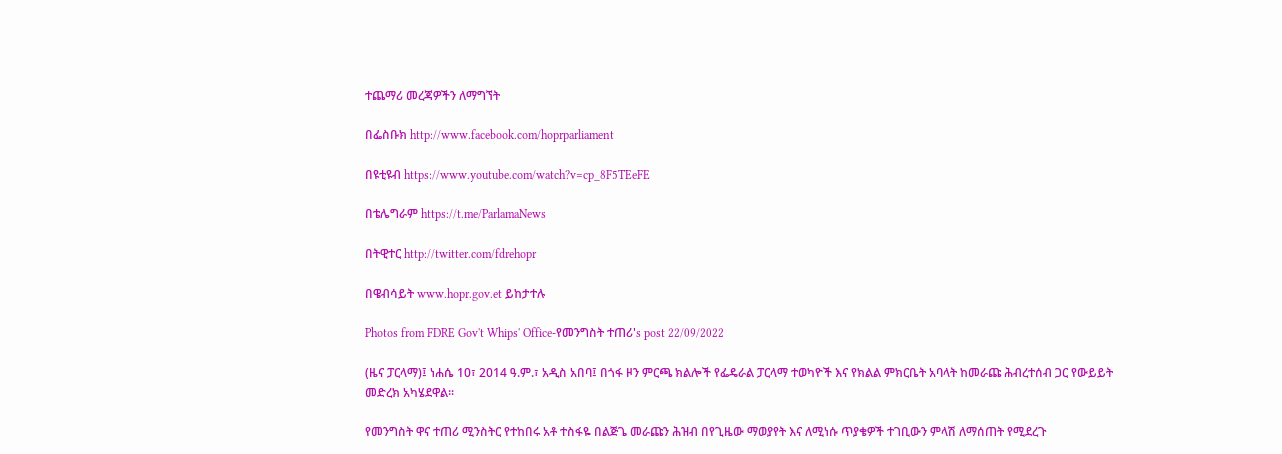ተጨማሪ መረጃዎችን ለማግኘት

በፌስቡክ http://www.facebook.com/hoprparliament

በዩቲዩብ https://www.youtube.com/watch?v=cp_8F5TEeFE

በቴሌግራም https://t.me/ParlamaNews

በትዊተር http://twitter.com/fdrehopr

በዌብሳይት www.hopr.gov.et ይከታተሉ

Photos from FDRE Gov't Whips' Office-የመንግስት ተጠሪ's post 22/09/2022

(ዜና ፓርላማ)፤ ነሐሴ 10፣ 2014 ዓ.ም.፣ አዲስ አበባ፤ በጎፋ ዞን ምርጫ ክልሎች የፌዴራል ፓርላማ ተወካዮች እና የክልል ምክርቤት አባላት ከመራጩ ሕብረተሰብ ጋር የውይይት መድረክ አካሄደዋል፡፡

የመንግስት ዋና ተጠሪ ሚንስትር የተከበሩ አቶ ተስፋዬ በልጅጌ መራጩን ሕዝብ በየጊዜው ማወያየት እና ለሚነሱ ጥያቄዎች ተገቢውን ምላሽ ለማሰጠት የሚደረጉ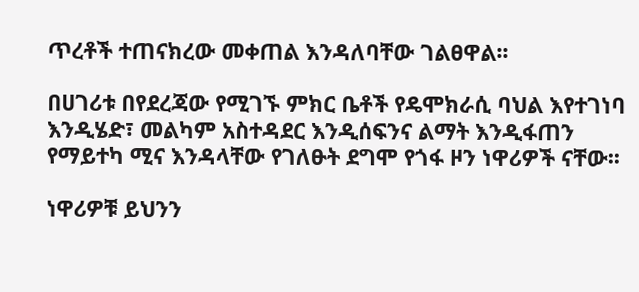ጥረቶች ተጠናክረው መቀጠል እንዳለባቸው ገልፀዋል፡፡

በሀገሪቱ በየደረጃው የሚገኙ ምክር ቤቶች የዴሞክራሲ ባህል እየተገነባ እንዲሄድ፣ መልካም አስተዳደር እንዲሰፍንና ልማት እንዲፋጠን የማይተካ ሚና እንዳላቸው የገለፁት ደግሞ የጎፋ ዞን ነዋሪዎች ናቸው፡፡

ነዋሪዎቹ ይህንን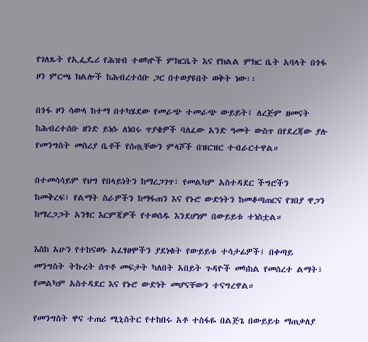የገለጹት የኢፌዴሪ የሕዝብ ተወካዮች ምክርቤት እና የክልል ምክር ቤት አባላት በጎፋ ዞን ምርጫ ክልሎች ከሕብረተሰቡ ጋር በተወያዩበት ወቅት ነው፡፡

በጎፋ ዞን ሳውላ ከተማ በተካሄደው የመራጭ ተመራጭ ውይይት፤ ለረጅም ዘመናት ከሕብረተሰቡ ዘንድ ይነሱ ለነበሩ ጥያቄዎች ባለፈው አንድ ዓመት ውስጥ በየደረጃው ያሉ የመንግስት መስሪያ ቤቶች የሰጧቸውን ምላሾች በዝርዝር ተብራርተዋል።

በተመሳሳይም የህግ የበላይነትን ከማረጋገጥ፣ የመልካም አስተዳደር ችግሮችን ከመቅረፍ፣ የልማት ስራዎችን ከማፋጠን እና የኑሮ ውድነትን ከመቆጣጠርና የገበያ ዋጋን ከማረጋጋት አንፃር እርምጃዎች የተወሰዱ እንደሆነም በውይይቱ ተነስቷል።

እስከ አሁን የተከናወኑ አፈፃፀሞችን ያደነቁት የውይይቱ ተሳታፊዎች፤ በቀጣይ መንግስት ትኩረት ሰጥቶ መፍታት ካለበት አበይት ጉዳዮች መካከል የመሰረተ ልማት፣ የመልካም አስተዳደር እና የኑሮ ውድነት መሆናቸውን ተናግረዋል።

የመንግስት ዋና ተጠሪ ሚኒስትር የተከበሩ አቶ ተስፋዬ በልጅጌ በውይይቱ ማጠቃለያ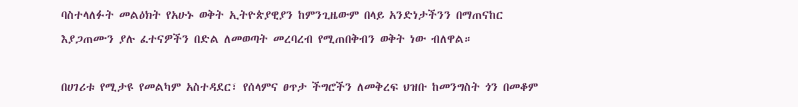ባስተላለፉት መልዕክት የአሁኑ ወቅት ኢትዮጵያዊያን ከምንጊዜውም በላይ አንድነታችንን በማጠናከር እያጋጠሙን ያሉ ፈተናዎችን በድል ለመወጣት መረባረብ የሚጠበቅብን ወቅት ነው ብለዋል።

በሀገሪቱ የሚታዩ የመልካም አስተዳደር፣ የሰላምና ፀጥታ ችግሮችን ለመቅረፍ ህዝቡ ከመንግስት ጎን በመቆም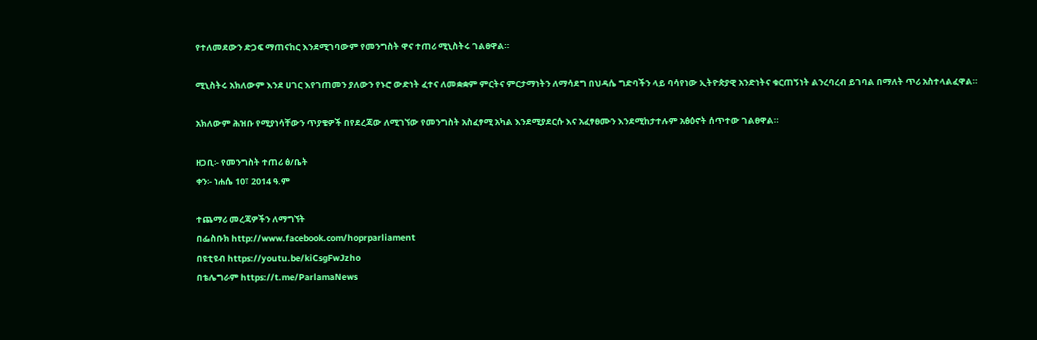የተለመደውን ድጋፍ ማጠናከር እንደሚገባውም የመንግስት ዋና ተጠሪ ሚኒስትሩ ገልፀዋል።

ሚኒስትሩ አክለውም እንደ ሀገር እየገጠመን ያለውን የኑሮ ውድነት ፈተና ለመቋቋም ምርትና ምርታማነትን ለማሳደግ በህዳሴ ግድባችን ላይ ባሳየነው ኢትዮጵያዊ አንድነትና ቁርጠኝነት ልንረባረብ ይገባል በማለት ጥሪ አስተላልፈዋል።

አክለውም ሕዝቡ የሚያነሳቸውን ጥያቄዎች በየደረጃው ለሚገኘው የመንግስት አስፈፃሚ አካል እንደሚያደርሱ እና አፈፃፀሙን እንደሚከታተሉም አፅዕኖት ሰጥተው ገልፀዋል።

ዘጋቢ፡- የመንግስት ተጠሪ ፅ/ቤት
ቀን፡- ነሐሴ 10፣ 2014 ዓ.ም

ተጨማሪ መረጃዎችን ለማግኘት
በፌስቡክ http://www.facebook.com/hoprparliament
በዩቲዩብ https://youtu.be/kiCsgFwJzho
በቴሌግራም https://t.me/ParlamaNews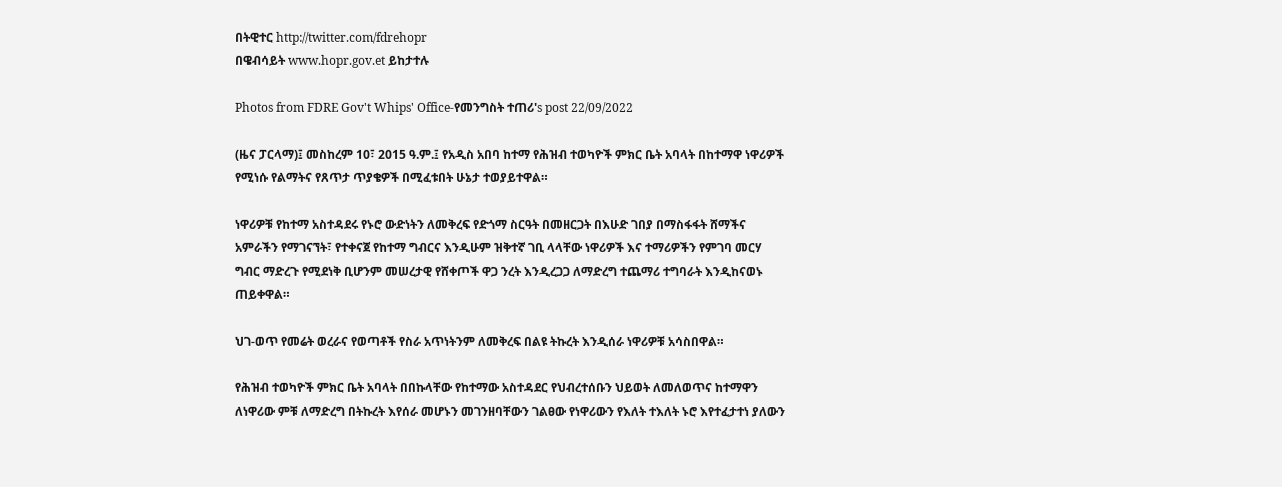በትዊተር http://twitter.com/fdrehopr
በዌብሳይት www.hopr.gov.et ይከታተሉ

Photos from FDRE Gov't Whips' Office-የመንግስት ተጠሪ's post 22/09/2022

(ዜና ፓርላማ)፤ መስከረም 10፣ 2015 ዓ.ም.፤ የአዲስ አበባ ከተማ የሕዝብ ተወካዮች ምክር ቤት አባላት በከተማዋ ነዋሪዎች የሚነሱ የልማትና የጸጥታ ጥያቄዎች በሚፈቱበት ሁኔታ ተወያይተዋል።

ነዋሪዎቹ የከተማ አስተዳደሩ የኑሮ ውድነትን ለመቅረፍ የድጎማ ስርዓት በመዘርጋት በእሁድ ገበያ በማስፋፋት ሸማችና አምራችን የማገናኘት፣ የተቀናጀ የከተማ ግብርና እንዲሁም ዝቅተኛ ገቢ ላላቸው ነዋሪዎች እና ተማሪዎችን የምገባ መርሃ ግብር ማድረጉ የሚደነቅ ቢሆንም መሠረታዊ የሸቀጦች ዋጋ ንረት እንዲረጋጋ ለማድረግ ተጨማሪ ተግባራት እንዲከናወኑ ጠይቀዋል።

ህገ-ወጥ የመሬት ወረራና የወጣቶች የስራ አጥነትንም ለመቅረፍ በልዩ ትኩረት እንዲሰራ ነዋሪዎቹ አሳስበዋል።

የሕዝብ ተወካዮች ምክር ቤት አባላት በበኩላቸው የከተማው አስተዳደር የህብረተሰቡን ህይወት ለመለወጥና ከተማዋን ለነዋሪው ምቹ ለማድረግ በትኩረት እየሰራ መሆኑን መገንዘባቸውን ገልፀው የነዋሪውን የእለት ተእለት ኑሮ እየተፈታተነ ያለውን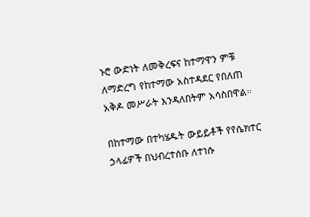ኑሮ ውድነት ለመቅረፍና ከተማዋን ምቹ ለማድረግ የከተማው አስተዳደር የበለጠ አቅዶ መሥራት እንዳለበትም አሳስበዋል።

በከተማው በተካሄዱት ውይይቶች የየሴክተር ኃላፊዎች በህብረተሰቡ ለተነሱ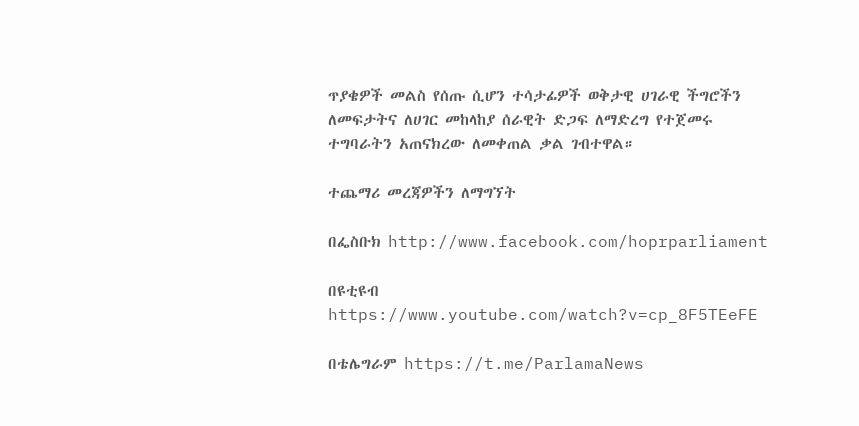ጥያቄዎች መልስ የሰጡ ሲሆን ተሳታፊዎች ወቅታዊ ሀገራዊ ችግሮችን ለመፍታትና ለሀገር መከላከያ ሰራዊት ድጋፍ ለማድረግ የተጀመሩ ተግባራትን አጠናክረው ለመቀጠል ቃል ገብተዋል።

ተጨማሪ መረጃዎችን ለማግኘት

በፌስቡክ http://www.facebook.com/hoprparliament

በዩቲዩብ https://www.youtube.com/watch?v=cp_8F5TEeFE

በቴሌግራም https://t.me/ParlamaNews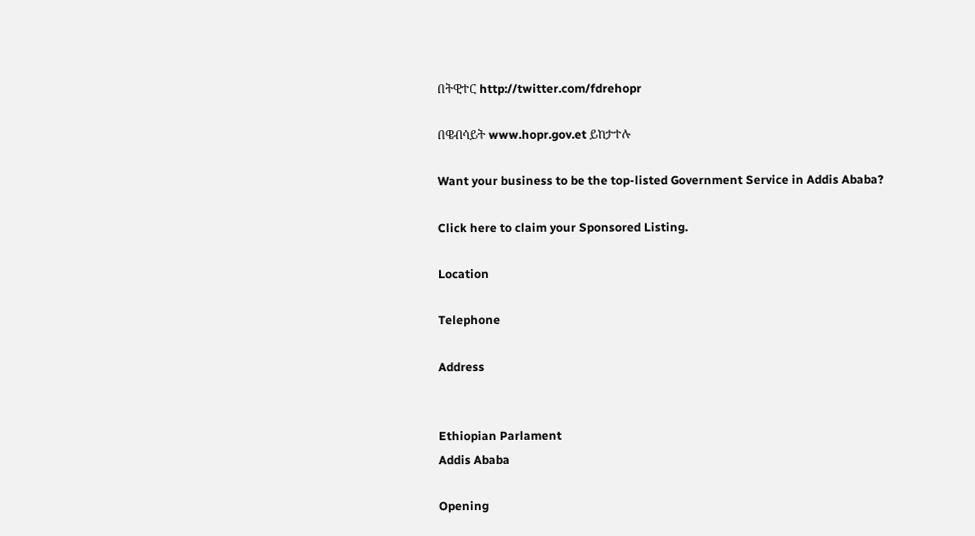በትዊተር http://twitter.com/fdrehopr

በዌብሳይት www.hopr.gov.et ይከታተሉ

Want your business to be the top-listed Government Service in Addis Ababa?

Click here to claim your Sponsored Listing.

Location

Telephone

Address


Ethiopian Parlament
Addis Ababa

Opening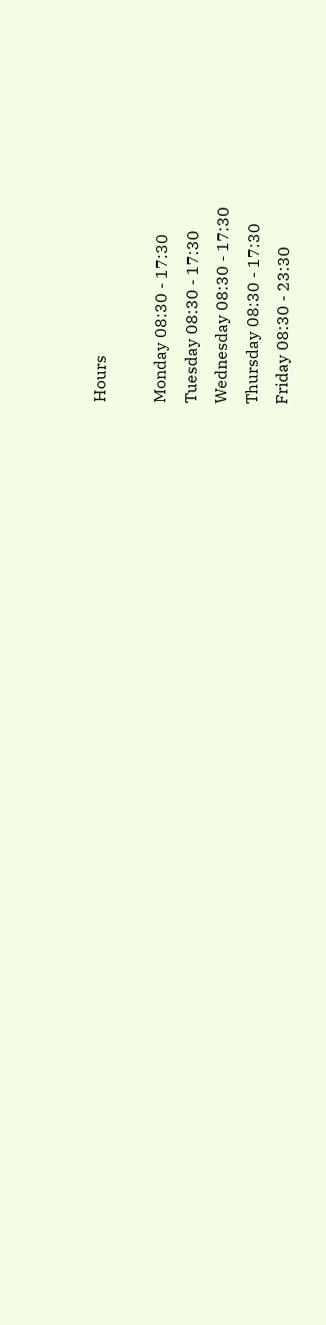Hours

Monday 08:30 - 17:30
Tuesday 08:30 - 17:30
Wednesday 08:30 - 17:30
Thursday 08:30 - 17:30
Friday 08:30 - 23:30